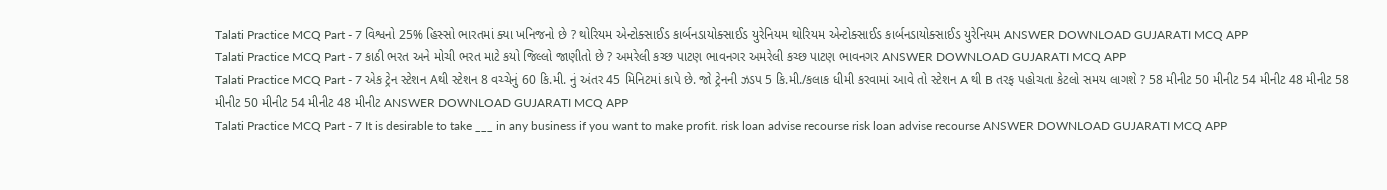Talati Practice MCQ Part - 7 વિશ્વનો 25% હિસ્સો ભારતમાં ક્યા ખનિજનો છે ? થોરિયમ એન્ટોક્સાઈડ કાર્બનડાયોક્સાઈડ યુરેનિયમ થોરિયમ એન્ટોક્સાઈડ કાર્બનડાયોક્સાઈડ યુરેનિયમ ANSWER DOWNLOAD GUJARATI MCQ APP
Talati Practice MCQ Part - 7 કાઠી ભરત અને મોચી ભરત માટે કયો જિલ્લો જાણીતો છે ? અમરેલી કચ્છ પાટણ ભાવનગર અમરેલી કચ્છ પાટણ ભાવનગર ANSWER DOWNLOAD GUJARATI MCQ APP
Talati Practice MCQ Part - 7 એક ટ્રેન સ્ટેશન Aથી સ્ટેશન 8 વચ્ચેનું 60 કિ.મી. નું અંતર 45 મિનિટમાં કાપે છે. જો ટ્રેનની ઝડપ 5 કિ.મી./કલાક ધીમી કરવામાં આવે તો સ્ટેશન A થી B તરફ પહોચતા કેટલો સમય લાગશે ? 58 મીનીટ 50 મીનીટ 54 મીનીટ 48 મીનીટ 58 મીનીટ 50 મીનીટ 54 મીનીટ 48 મીનીટ ANSWER DOWNLOAD GUJARATI MCQ APP
Talati Practice MCQ Part - 7 It is desirable to take ___ in any business if you want to make profit. risk loan advise recourse risk loan advise recourse ANSWER DOWNLOAD GUJARATI MCQ APP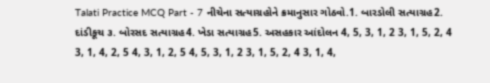Talati Practice MCQ Part - 7 નીચેના સત્યાગ્રહોને ક્રમાનુસાર ગોઠવો.1. બારડોલી સત્યાગ્રહ2. દાંડીકૂચ ૩. બોરસદ સત્યાગ્રહ4. ખેડા સત્યાગ્રહ5. અસહકાર આંદોલન 4, 5, 3, 1, 2 3, 1, 5, 2, 4 3, 1, 4, 2, 5 4, 3, 1, 2, 5 4, 5, 3, 1, 2 3, 1, 5, 2, 4 3, 1, 4,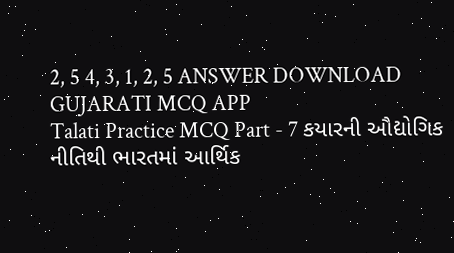2, 5 4, 3, 1, 2, 5 ANSWER DOWNLOAD GUJARATI MCQ APP
Talati Practice MCQ Part - 7 કયારની ઔદ્યોગિક નીતિથી ભારતમાં આર્થિક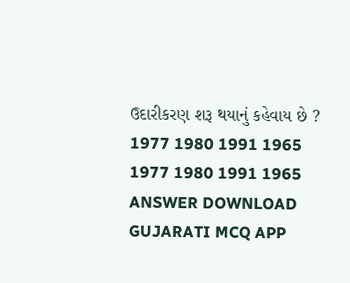ઉદારીકરણ શરૂ થયાનું કહેવાય છે ? 1977 1980 1991 1965 1977 1980 1991 1965 ANSWER DOWNLOAD GUJARATI MCQ APP